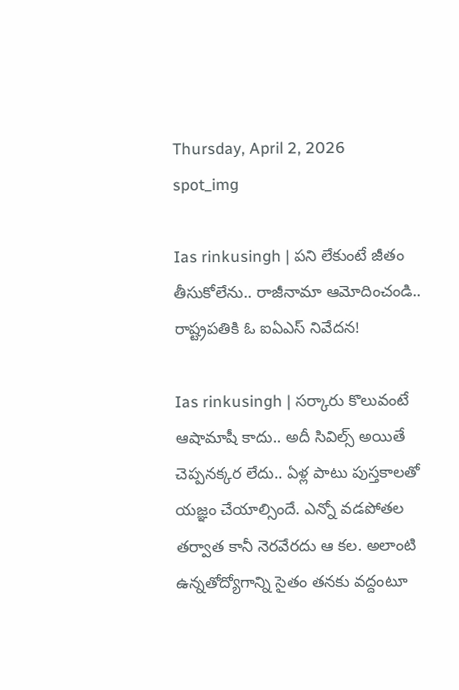Thursday, April 2, 2026
spot_img

Ias rinkusingh | పని లేకుంటే జీతం తీసుకోలేను.. రాజీనామా ఆమోదించండి.. రాష్ట్రపతికి ఓ ఐఏఎస్ నివేదన!

Ias rinkusingh | స‌ర్కారు కొలువంటే ఆషామాషీ కాదు.. అదీ సివిల్స్ అయితే చెప్ప‌న‌క్క‌ర లేదు.. ఏళ్ల పాటు పుస్త‌కాల‌తో య‌జ్ఞం చేయాల్సిందే. ఎన్నో వ‌డ‌పోత‌ల త‌ర్వాత కానీ నెర‌వేర‌దు ఆ క‌ల. అలాంటి ఉన్న‌తోద్యోగాన్ని సైతం త‌న‌కు వ‌ద్దంటూ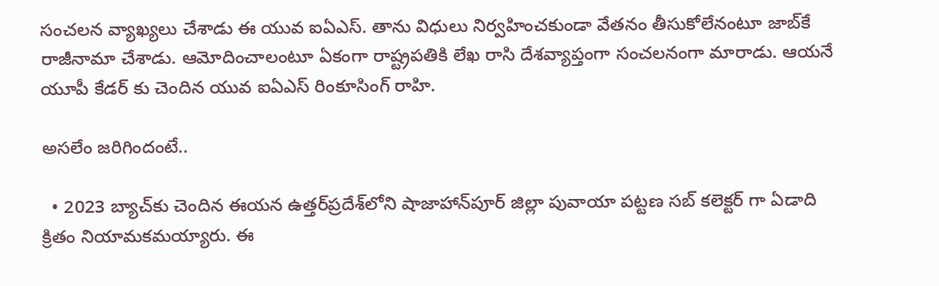సంచ‌ల‌న వ్యాఖ్య‌లు చేశాడు ఈ యువ ఐఏఎస్‌. తాను విధులు నిర్వ‌హించ‌కుండా వేత‌నం తీసుకోలేనంటూ జాబ్‌కే రాజీనామా చేశాడు. ఆమోదించాలంటూ ఏకంగా రాష్ట్ర‌ప‌తికి లేఖ రాసి దేశ‌వ్యాప్తంగా సంచ‌ల‌నంగా మారాడు. ఆయ‌నే యూపీ కేడ‌ర్ కు చెందిన యువ ఐఏఎస్ రింకూసింగ్ రాహి.

అసలేం జరిగిందంటే..

  • 2023 బ్యాచ్‌కు చెందిన ఈయ‌న ఉత్త‌ర్‌ప్ర‌దేశ్‌లోని షాజాహాన్‌పూర్ జిల్లా పువాయా ప‌ట్ట‌ణ సబ్ కలెక్టర్ గా ఏడాది క్రితం నియామకమయ్యారు. ఈ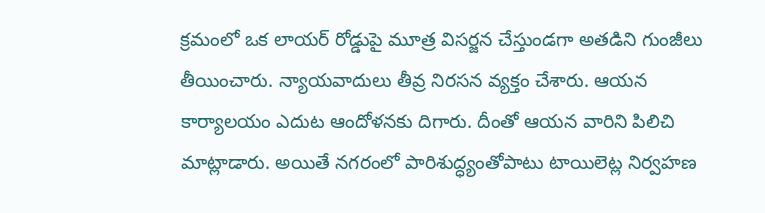క్రమంలో ఒక లాయర్ రోడ్డుపై మూత్ర విసర్జన చేస్తుండగా అతడిని గుంజీలు తీయించారు. న్యాయవాదులు తీవ్ర నిరసన వ్యక్తం చేశారు. ఆయన కార్యాలయం ఎదుట ఆందోళనకు దిగారు. దీంతో ఆయన వారిని పిలిచి మాట్లాడారు. అయితే నగరంలో పారిశుద్ధ్యంతోపాటు టాయిలెట్ల నిర్వహణ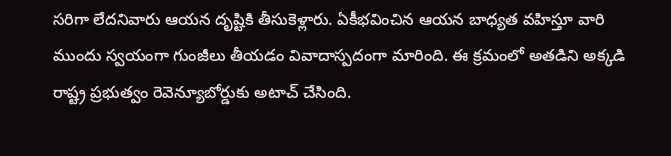సరిగా లేదనివారు ఆయన దృష్టికి తీసుకెళ్లారు. ఏకీభవించిన ఆయన బాధ్యత వహిస్తూ వారి ముందు స్వయంగా గుంజీలు తీయడం వివాదాస్పదంగా మారింది. ఈ క్రమంలో అతడిని అక్కడి రాష్ట్ర ప్రభుత్వం రెవెన్యూబోర్డుకు అటాచ్ చేసింది.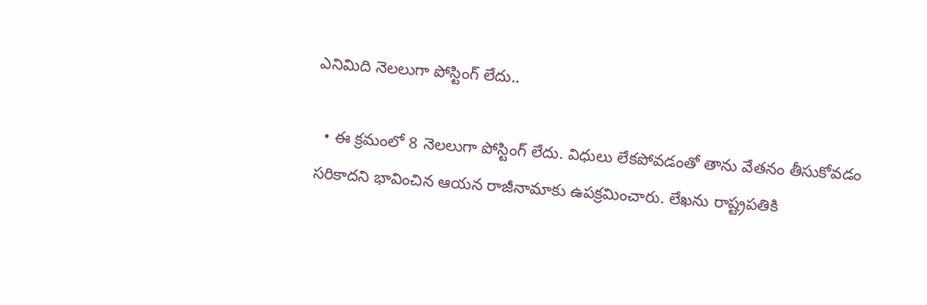ఎనిమిది నెల‌లుగా పోస్టింగ్ లేదు..

  • ఈ క్రమంలో 8 నెలలుగా పోస్టింగ్ లేదు. విధులు లేకపోవడంతో తాను వేతనం తీసుకోవడం సరికాదని భావించిన ఆయన రాజీనామాకు ఉపక్రమించారు. లేఖను రాష్ట్రపతికి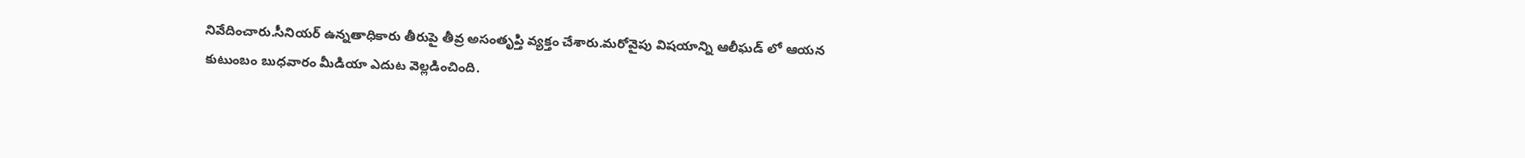నివేదించారు.సీనియ‌ర్ ఉన్నతాధికారు తీరుపై తీవ్ర అసంతృప్తి వ్య‌క్తం చేశారు.మరోవైపు విషయాన్ని ఆలీఘడ్ లో ఆయన కుటుంబం బుధవారం మీడియా ఎదుట వెల్లడించింది.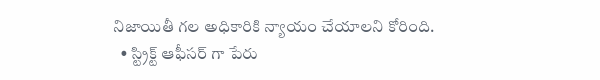నిజాయితీ గల అధికారికి న్యాయం చేయాలని కోరింది.
  • స్ట్రిక్ట్ ఆఫీసర్ గా పేరు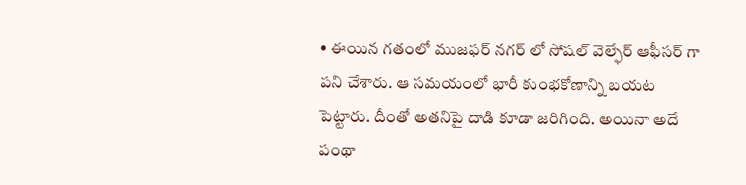• ఈయిన గతంలో ముజఫర్ నగర్ లో సోషల్ వెల్ఫేర్ ఆఫీసర్ గా పని చేశారు. ఆ సమయంలో భారీ కుంభకోణాన్ని బయట పెట్టారు. దీంతో అతనిపై దాడి కూడా జరిగింది. అయినా అదే పంథా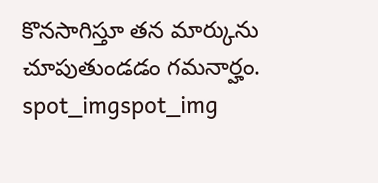కొనసాగిస్తూ తన మార్కును చూపుతుండడం గమనార్హం.
spot_imgspot_img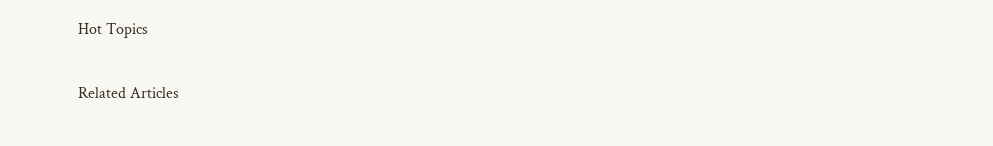Hot Topics

Related Articles